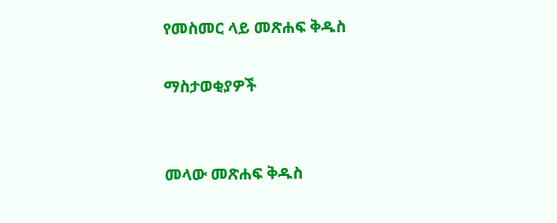የመስመር ላይ መጽሐፍ ቅዱስ

ማስታወቂያዎች


መላው መጽሐፍ ቅዱስ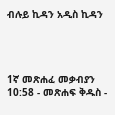ብሉይ ኪዳን አዲስ ኪዳን




1ኛ መጽሐፈ መቃብያን 10:58 - መጽሐፍ ቅዱስ -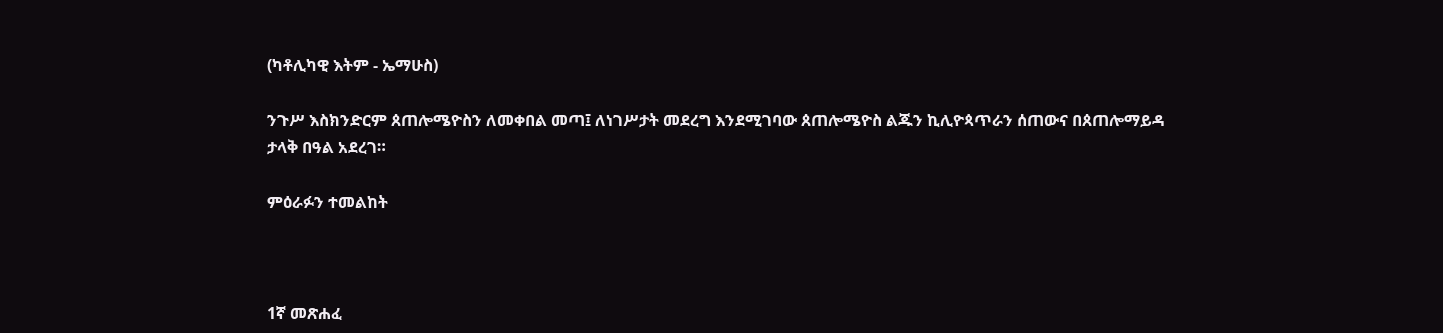(ካቶሊካዊ እትም - ኤማሁስ)

ንጉሥ እስክንድርም ጰጠሎሜዮስን ለመቀበል መጣ፤ ለነገሥታት መደረግ እንደሚገባው ጰጠሎሜዮስ ልጁን ኪሊዮጳጥራን ሰጠውና በጰጠሎማይዳ ታላቅ በዓል አደረገ።

ምዕራፉን ተመልከት



1ኛ መጽሐፈ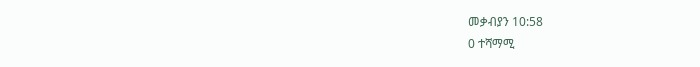መቃብያን 10:58
0 ተሻማሚ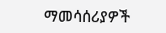ማመሳሰሪያዎች